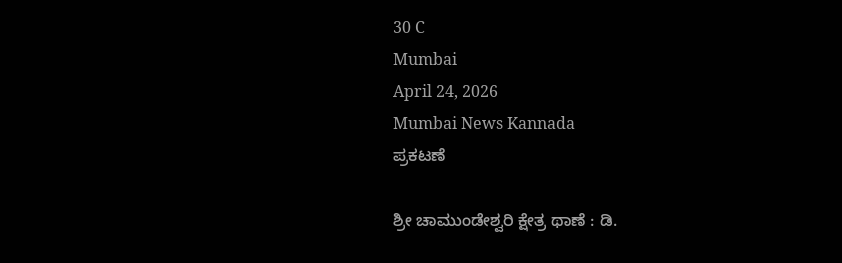30 C
Mumbai
April 24, 2026
Mumbai News Kannada
ಪ್ರಕಟಣೆ

ಶ್ರೀ ಚಾಮುಂಡೇಶ್ವರಿ ಕ್ಷೇತ್ರ ಥಾಣೆ : ಡಿ.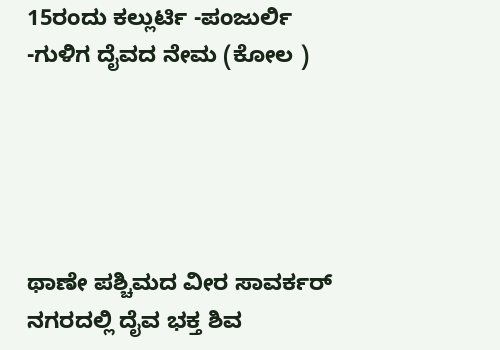15ರಂದು ಕಲ್ಲುರ್ಟಿ -ಪಂಜುರ್ಲಿ -ಗುಳಿಗ ದೈವದ ನೇಮ (ಕೋಲ )





ಥಾಣೇ ಪಶ್ಚಿಮದ ವೀರ ಸಾವರ್ಕರ್ ನಗರದಲ್ಲಿ ದೈವ ಭಕ್ತ ಶಿವ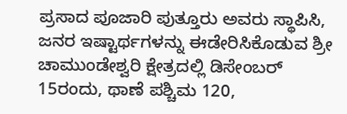ಪ್ರಸಾದ ಪೂಜಾರಿ ಪುತ್ತೂರು ಅವರು ಸ್ಥಾಪಿಸಿ, ಜನರ ಇಷ್ಟಾರ್ಥಗಳನ್ನು ಈಡೇರಿಸಿಕೊಡುವ ಶ್ರೀ ಚಾಮುಂಡೇಶ್ವರಿ ಕ್ಷೇತ್ರದಲ್ಲಿ ಡಿಸೇಂಬರ್ 15ರಂದು, ಥಾಣೆ ಪಶ್ಚಿಮ 120,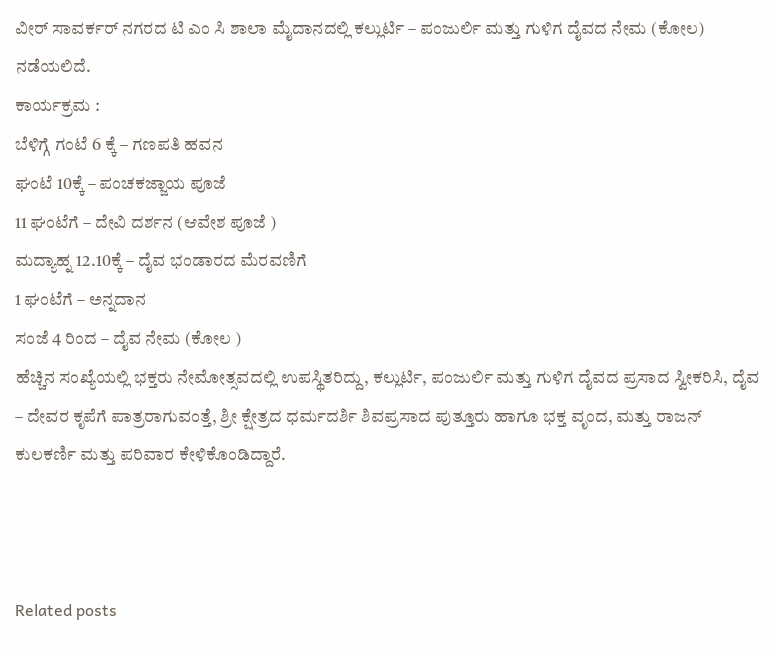ವೀರ್ ಸಾವರ್ಕರ್ ನಗರದ ಟಿ ಎಂ ಸಿ ಶಾಲಾ ಮೈದಾನದಲ್ಲಿ ಕಲ್ಲುರ್ಟಿ – ಪಂಜುರ್ಲಿ ಮತ್ತು ಗುಳಿಗ ದೈವದ ನೇಮ (ಕೋಲ) ನಡೆಯಲಿದೆ.
ಕಾರ್ಯಕ್ರಮ :
ಬೆಳಿಗ್ಗೆ ಗಂಟೆ 6 ಕ್ಕೆ – ಗಣಪತಿ ಹವನ
ಘಂಟೆ 10ಕ್ಕೆ – ಪಂಚಕಜ್ಜಾಯ ಪೂಜೆ
11 ಘಂಟೆಗೆ – ದೇವಿ ದರ್ಶನ (ಆವೇಶ ಪೂಜೆ )
ಮದ್ಯಾಹ್ನ 12.10ಕ್ಕೆ – ದೈವ ಭಂಡಾರದ ಮೆರವಣಿಗೆ
1 ಘಂಟೆಗೆ – ಅನ್ನದಾನ
ಸಂಜೆ 4 ರಿಂದ – ದೈವ ನೇಮ (ಕೋಲ )
ಹೆಚ್ಚಿನ ಸಂಖ್ಯೆಯಲ್ಲಿ ಭಕ್ತರು ನೇಮೋತ್ಸವದಲ್ಲಿ ಉಪಸ್ಥಿತರಿದ್ದು, ಕಲ್ಲುರ್ಟಿ, ಪಂಜುರ್ಲಿ ಮತ್ತು ಗುಳಿಗ ದೈವದ ಪ್ರಸಾದ ಸ್ವೀಕರಿಸಿ, ದೈವ – ದೇವರ ಕೃಪೆಗೆ ಪಾತ್ರರಾಗುವಂತ್ತೆ, ಶ್ರೀ ಕ್ಷೇತ್ರದ ಧರ್ಮದರ್ಶಿ ಶಿವಪ್ರಸಾದ ಪುತ್ತೂರು ಹಾಗೂ ಭಕ್ತ ವೃಂದ, ಮತ್ತು ರಾಜನ್ ಕುಲಕರ್ಣಿ ಮತ್ತು ಪರಿವಾರ ಕೇಳಿಕೊಂಡಿದ್ದಾರೆ.



Related posts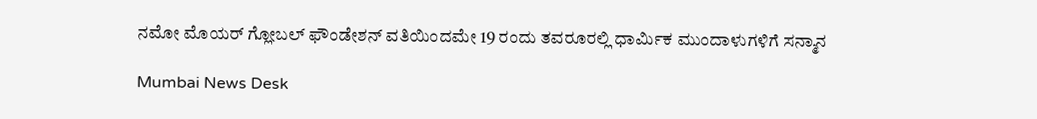ನಮೋ ಮೊಯರ್ ಗ್ಲೋಬಲ್ ಫೌಂಡೇಶನ್ ವತಿಯಿಂದಮೇ 19 ರಂದು ತವರೂರಲ್ಲಿ ಧಾರ್ಮಿಕ ಮುಂದಾಳುಗಳಿಗೆ ಸನ್ಮಾನ

Mumbai News Desk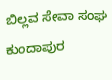ಬಿಲ್ಲವ ಸೇವಾ ಸಂಘ ಕುಂದಾಪುರ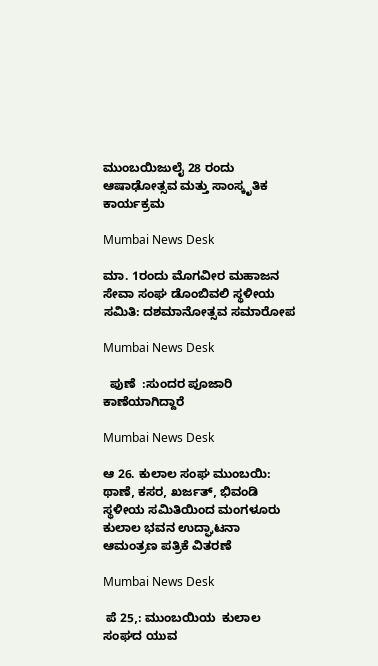ಮುಂಬಯಿಜುಲೈ 28 ರಂದು ಆಷಾಢೋತ್ಸವ ಮತ್ತು ಸಾಂಸ್ಕೃತಿಕ ಕಾರ್ಯಕ್ರಮ

Mumbai News Desk

ಮಾ. 1ರಂದು ಮೊಗವೀರ ಮಹಾಜನ ಸೇವಾ ಸಂಘ ಡೊಂಬಿವಲಿ ಸ್ಥಳೀಯ ಸಮಿತಿ: ದಶಮಾನೋತ್ಸವ ಸಮಾರೋಪ

Mumbai News Desk

  ಪುಣೆ  ‌:ಸುಂದರ ಪೂಜಾರಿ ಕಾಣೆಯಾಗಿದ್ದಾರೆ

Mumbai News Desk

ಆ 26. ಕುಲಾಲ ಸಂಘ ಮುಂಬಯಿ: ಥಾಣೆ, ಕಸರ, ಖರ್ಜತ್, ಭಿವಂಡಿ ಸ್ಥಳೀಯ ಸಮಿತಿಯಿಂದ ಮಂಗಳೂರು ಕುಲಾಲ ಭವನ ಉದ್ಘಾಟನಾ ಆಮಂತ್ರಣ ಪತ್ರಿಕೆ ವಿತರಣೆ

Mumbai News Desk

 ಪೆ 25,: ಮುಂಬಯಿಯ  ಕುಲಾಲ ಸಂಘದ ಯುವ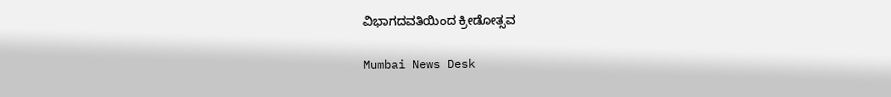ವಿಭಾಗದವತಿಯಿಂದ ಕ್ರೀಡೋತ್ಸವ

Mumbai News Desk